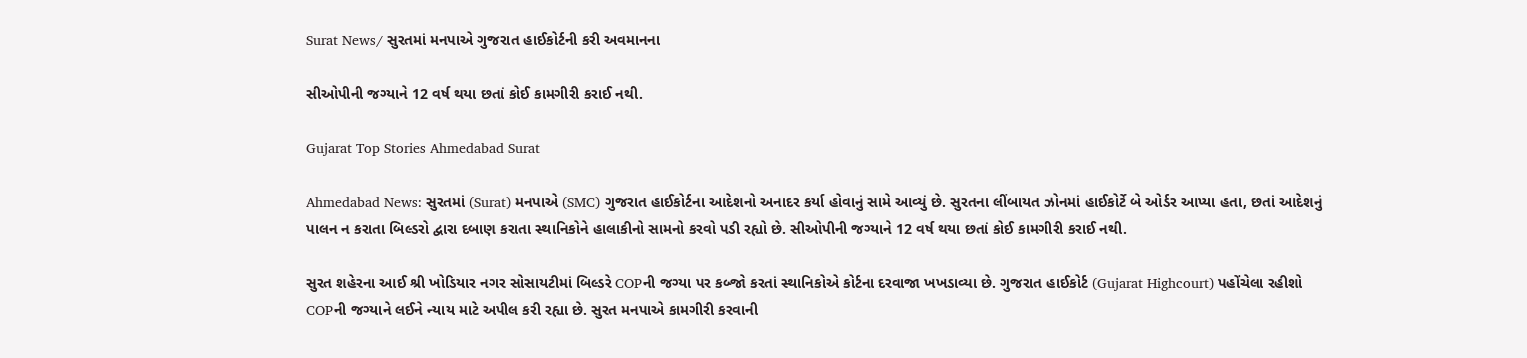Surat News/ સુરતમાં મનપાએ ગુજરાત હાઈકોર્ટની કરી અવમાનના

સીઓપીની જગ્યાને 12 વર્ષ થયા છતાં કોઈ કામગીરી કરાઈ નથી.

Gujarat Top Stories Ahmedabad Surat

Ahmedabad News: સુરતમાં (Surat) મનપાએ (SMC) ગુજરાત હાઈકોર્ટના આદેશનો અનાદર કર્યા હોવાનું સામે આવ્યું છે. સુરતના લીંબાયત ઝોનમાં હાઈકોર્ટે બે ઓર્ડર આપ્યા હતા, છતાં આદેશનું પાલન ન કરાતા બિલ્ડરો દ્વારા દબાણ કરાતા સ્થાનિકોને હાલાકીનો સામનો કરવો પડી રહ્યો છે. સીઓપીની જગ્યાને 12 વર્ષ થયા છતાં કોઈ કામગીરી કરાઈ નથી.

સુરત શહેરના આઈ શ્રી ખોડિયાર નગર સોસાયટીમાં બિલ્ડરે COPની જગ્યા પર કબ્જો કરતાં સ્થાનિકોએ કોર્ટના દરવાજા ખખડાવ્યા છે. ગુજરાત હાઈકોર્ટ (Gujarat Highcourt) પહોંચેલા રહીશો COPની જગ્યાને લઈને ન્યાય માટે અપીલ કરી રહ્યા છે. સુરત મનપાએ કામગીરી કરવાની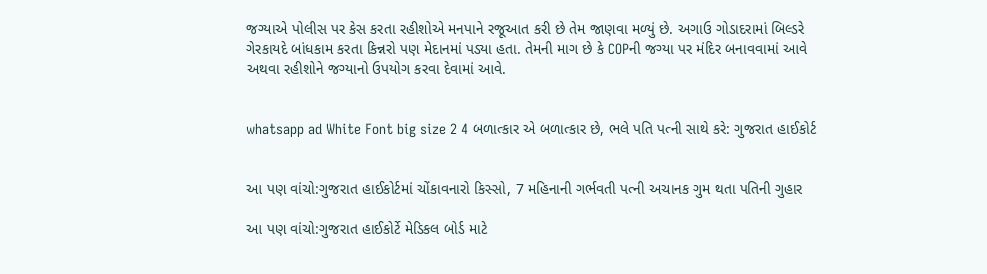જગ્યાએ પોલીસ પર કેસ કરતા રહીશોએ મનપાને રજૂઆત કરી છે તેમ જાણવા મળ્યું છે. અગાઉ ગોડાદરામાં બિલ્ડરે ગેરકાયદે બાંધકામ કરતા કિન્નરો પણ મેદાનમાં પડ્યા હતા. તેમની માગ છે કે COPની જગ્યા પર મંદિર બનાવવામાં આવે અથવા રહીશોને જગ્યાનો ઉપયોગ કરવા દેવામાં આવે.


whatsapp ad White Font big size 2 4 બળાત્કાર એ બળાત્કાર છે, ભલે પતિ પત્ની સાથે કરે: ગુજરાત હાઈકોર્ટ


આ પણ વાંચો:ગુજરાત હાઈકોર્ટમાં ચોંકાવનારો કિસ્સો, 7 મહિનાની ગર્ભવતી પત્ની અચાનક ગુમ થતા પતિની ગુહાર

આ પણ વાંચો:ગુજરાત હાઈકોર્ટે મેડિકલ બોર્ડ માટે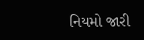નિયમો જારી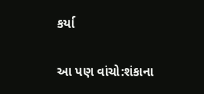કર્યા

આ પણ વાંચો:શંકાના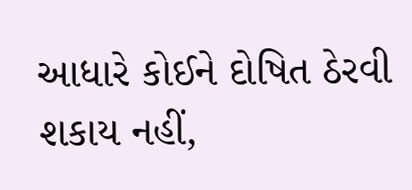આધારે કોઈને દોષિત ઠેરવી શકાય નહીં,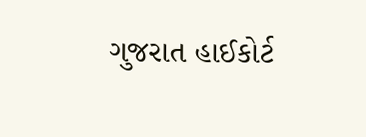ગુજરાત હાઈકોર્ટ